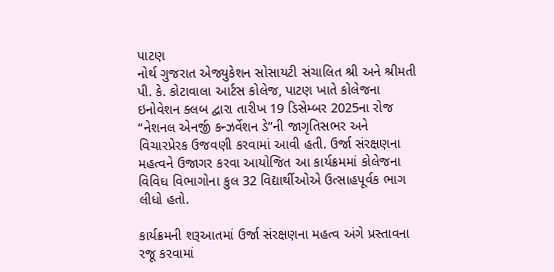પાટણ
નોર્થ ગુજરાત એજ્યુકેશન સોસાયટી સંચાલિત શ્રી અને શ્રીમતી પી. કે. કોટાવાલા આર્ટસ કોલેજ, પાટણ ખાતે કોલેજના ઇનોવેશન ક્લબ દ્વારા તારીખ 19 ડિસેમ્બર 2025ના રોજ “નેશનલ એનર્જી કન્ઝર્વેશન ડે”ની જાગૃતિસભર અને વિચારપ્રેરક ઉજવણી કરવામાં આવી હતી. ઉર્જા સંરક્ષણના મહત્વને ઉજાગર કરવા આયોજિત આ કાર્યક્રમમાં કોલેજના વિવિધ વિભાગોના કુલ 32 વિદ્યાર્થીઓએ ઉત્સાહપૂર્વક ભાગ લીધો હતો.

કાર્યક્રમની શરૂઆતમાં ઉર્જા સંરક્ષણના મહત્વ અંગે પ્રસ્તાવના રજૂ કરવામાં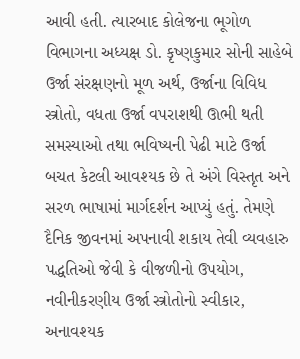આવી હતી. ત્યારબાદ કોલેજના ભૂગોળ વિભાગના અધ્યક્ષ ડો. કૃષ્ણકુમાર સોની સાહેબે ઉર્જા સંરક્ષણનો મૂળ અર્થ, ઉર્જાના વિવિધ સ્ત્રોતો, વધતા ઉર્જા વપરાશથી ઊભી થતી સમસ્યાઓ તથા ભવિષ્યની પેઢી માટે ઉર્જા બચત કેટલી આવશ્યક છે તે અંગે વિસ્તૃત અને સરળ ભાષામાં માર્ગદર્શન આપ્યું હતું. તેમણે દૈનિક જીવનમાં અપનાવી શકાય તેવી વ્યવહારુ પદ્ધતિઓ જેવી કે વીજળીનો ઉપયોગ, નવીનીકરણીય ઉર્જા સ્ત્રોતોનો સ્વીકાર, અનાવશ્યક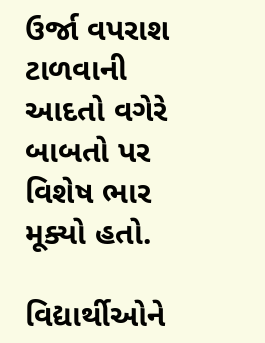ઉર્જા વપરાશ ટાળવાની આદતો વગેરે બાબતો પર વિશેષ ભાર મૂક્યો હતો.

વિદ્યાર્થીઓને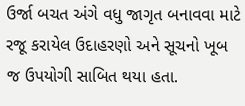ઉર્જા બચત અંગે વધુ જાગૃત બનાવવા માટે રજૂ કરાયેલ ઉદાહરણો અને સૂચનો ખૂબ જ ઉપયોગી સાબિત થયા હતા.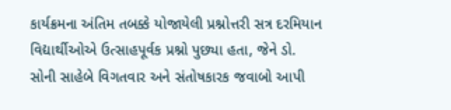કાર્યક્રમના અંતિમ તબક્કે યોજાયેલી પ્રશ્નોત્તરી સત્ર દરમિયાન વિદ્યાર્થીઓએ ઉત્સાહપૂર્વક પ્રશ્નો પુછ્યા હતા, જેને ડો. સોની સાહેબે વિગતવાર અને સંતોષકારક જવાબો આપી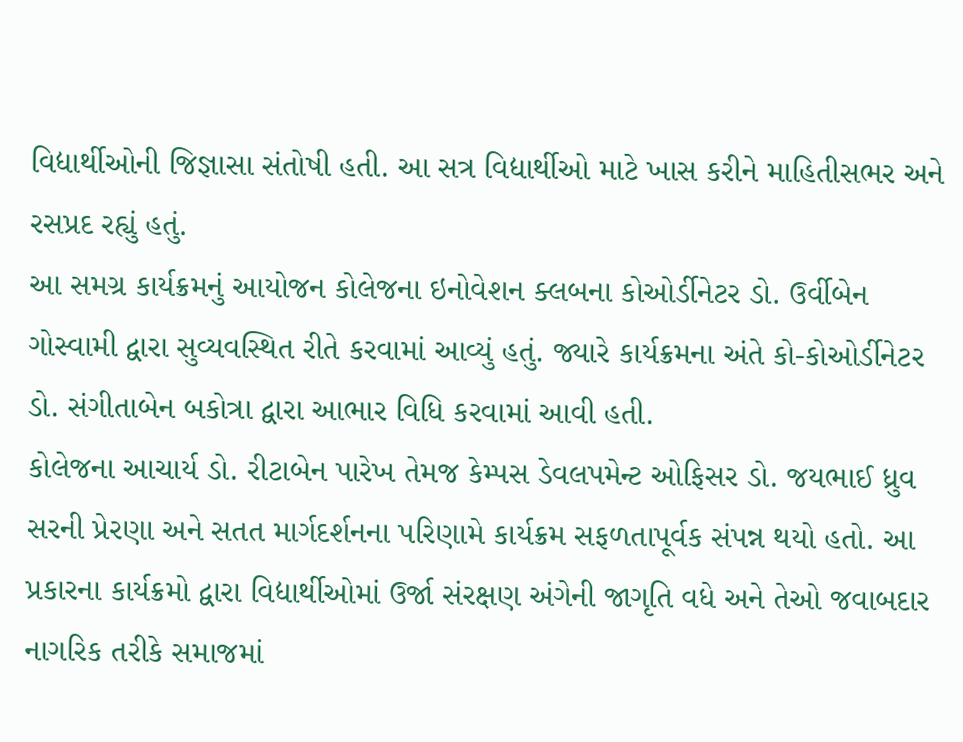વિદ્યાર્થીઓની જિજ્ઞાસા સંતોષી હતી. આ સત્ર વિદ્યાર્થીઓ માટે ખાસ કરીને માહિતીસભર અને રસપ્રદ રહ્યું હતું.
આ સમગ્ર કાર્યક્રમનું આયોજન કોલેજના ઇનોવેશન ક્લબના કોઓર્ડીનેટર ડો. ઉર્વીબેન ગોસ્વામી દ્વારા સુવ્યવસ્થિત રીતે કરવામાં આવ્યું હતું. જ્યારે કાર્યક્રમના અંતે કો-કોઓર્ડીનેટર ડો. સંગીતાબેન બકોત્રા દ્વારા આભાર વિધિ કરવામાં આવી હતી.
કોલેજના આચાર્ય ડો. રીટાબેન પારેખ તેમજ કેમ્પસ ડેવલપમેન્ટ ઓફિસર ડો. જયભાઈ ધ્રુવ સરની પ્રેરણા અને સતત માર્ગદર્શનના પરિણામે કાર્યક્રમ સફળતાપૂર્વક સંપન્ન થયો હતો. આ પ્રકારના કાર્યક્રમો દ્વારા વિદ્યાર્થીઓમાં ઉર્જા સંરક્ષણ અંગેની જાગૃતિ વધે અને તેઓ જવાબદાર નાગરિક તરીકે સમાજમાં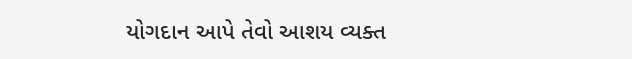યોગદાન આપે તેવો આશય વ્યક્ત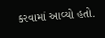કરવામાં આવ્યો હતો.